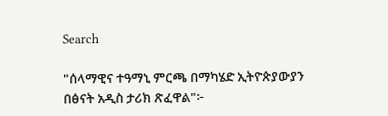Search

"ሰላማዊና ተዓማኒ ምርጫ በማካሄድ ኢትዮጵያውያን በፅናት አዲስ ታሪክ ጽፈዋል"፦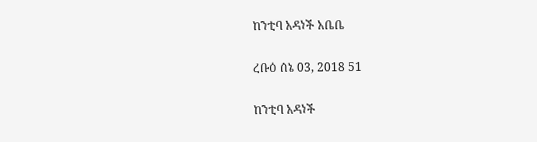ከንቲባ አዳነች አቤቤ

ረቡዕ ሰኔ 03, 2018 51

ከንቲባ አዳነች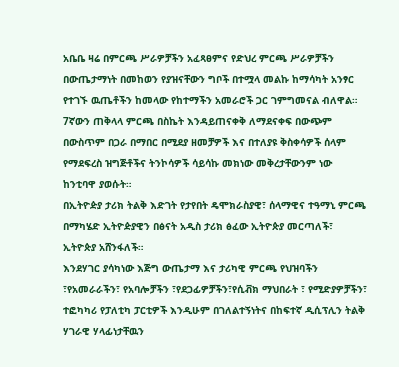አቤቤ ዛሬ በምርጫ ሥራዎቻችን አፈጻፀምና የድህረ ምርጫ ሥራዎቻችን በውጤታማነት በመከወን የያዝናቸውን ግቦች በተሟላ መልኩ ከማሳካት አንፃር የተገኙ ዉጤቶችን ከመላው የከተማችን አመራሮች ጋር ገምግመናል ብለዋል።
7ኛውን ጠቅላላ ምርጫ በስኬት እንዳይጠናቀቅ ለማደናቀፍ በውጭም በውስጥም በጋራ በማበር በሚደያ ዘመቻዎች እና በተለያዩ ቅስቀሳዎች ሰላም የማደፍረስ ዝግጅቶችና ትንኮሳዎች ሳይሳኩ መክነው መቅረታቸውንም ነው ከንቲባዋ ያወሱት።
በኢትዮዽያ ታሪክ ትልቅ እድገት የታየበት ዴሞክራስያዊ፣ ሰላማዊና ተዓማኒ ምርጫ በማካሄድ ኢትዮዽያዊን በፅናት አዲስ ታሪክ ፅፈው ኢትዮጵያ መርጣለች፣ ኢትዮጵያ አሸንፋለች።
እንደሃገር ያሳካነው እጅግ ውጤታማ እና ታሪካዊ ምርጫ የህዝባችን ፣የአመራራችን፣ የአባሎቻችን ፣የደጋፊዎቻችን፣የሲቭክ ማህበራት ፣ የሚድያዎቻችን፣ ተፎካካሪ የፓለቲካ ፓርቲዎች እንዲሁም በገለልተኝነትና በከፍተኛ ዲሲፕሊን ትልቅ ሃገራዊ ሃላፊነታቸዉን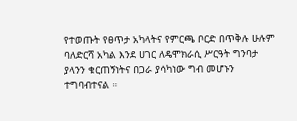የተወጡት የፀጥታ አካላትና የምርጫ ቦርድ በጥቅሉ ሁሉም ባለድርሻ አካል እንደ ሀገር ለዴሞክራሲ ሥርዓት ግንባታ ያላንን ቁርጠኝነትና በጋራ ያሳካነው ግብ መሆኑን ተግባብተናል ።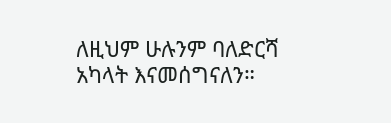ለዚህም ሁሉንም ባለድርሻ አካላት እናመሰግናለን።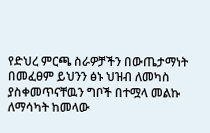የድህረ ምርጫ ስራዎቻችን በውጤታማነት በመፈፀም ይህንን ፅኑ ህዝብ ለመካስ ያስቀመጥናቸዉን ግቦች በተሟላ መልኩ ለማሳካት ከመላው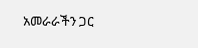አመራራችን ጋር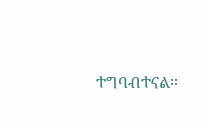ተግባብተናል።